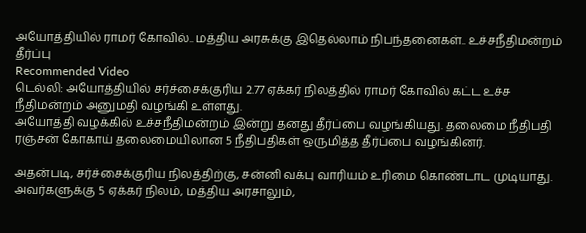அயோத்தியில் ராமர் கோவில்.. மத்திய அரசுக்கு இதெல்லாம் நிபந்தனைகள்.. உச்சநீதிமன்றம் தீர்ப்பு
Recommended Video
டெல்லி: அயோத்தியில் சர்ச்சைக்குரிய 2.77 ஏக்கர் நிலத்தில் ராமர் கோவில் கட்ட உச்ச நீதிமன்றம் அனுமதி வழங்கி உள்ளது.
அயோத்தி வழக்கில் உச்சநீதிமன்றம் இன்று தனது தீர்ப்பை வழங்கியது. தலைமை நீதிபதி ரஞ்சன் கோகாய் தலைமையிலான 5 நீதிபதிகள் ஒருமித்த தீர்ப்பை வழங்கினர்.

அதன்படி, சர்ச்சைக்குரிய நிலத்திற்கு, சன்னி வக்பு வாரியம் உரிமை கொண்டாட முடியாது. அவர்களுக்கு 5 ஏக்கர் நிலம், மத்திய அரசாலும்,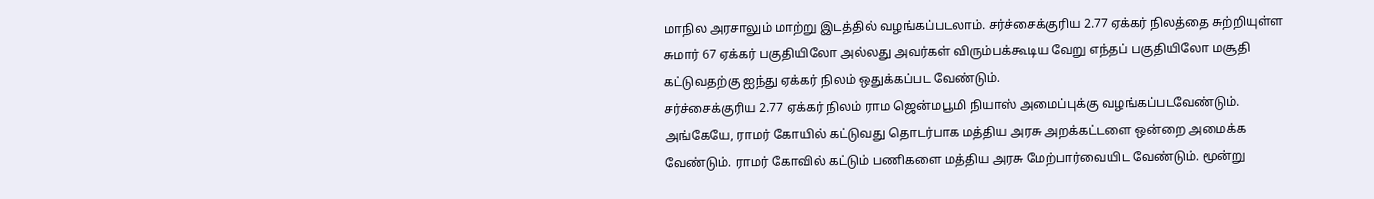மாநில அரசாலும் மாற்று இடத்தில் வழங்கப்படலாம். சர்ச்சைக்குரிய 2.77 ஏக்கர் நிலத்தை சுற்றியுள்ள சுமார் 67 ஏக்கர் பகுதியிலோ அல்லது அவர்கள் விரும்பக்கூடிய வேறு எந்தப் பகுதியிலோ மசூதி கட்டுவதற்கு ஐந்து ஏக்கர் நிலம் ஒதுக்கப்பட வேண்டும்.
சர்ச்சைக்குரிய 2.77 ஏக்கர் நிலம் ராம ஜென்மபூமி நியாஸ் அமைப்புக்கு வழங்கப்படவேண்டும். அங்கேயே, ராமர் கோயில் கட்டுவது தொடர்பாக மத்திய அரசு அறக்கட்டளை ஒன்றை அமைக்க வேண்டும். ராமர் கோவில் கட்டும் பணிகளை மத்திய அரசு மேற்பார்வையிட வேண்டும். மூன்று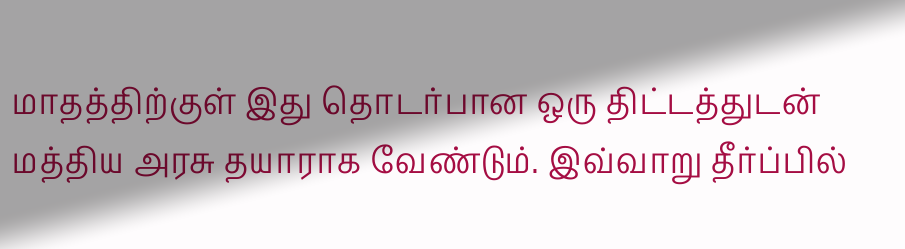மாதத்திற்குள் இது தொடர்பான ஒரு திட்டத்துடன் மத்திய அரசு தயாராக வேண்டும். இவ்வாறு தீர்ப்பில்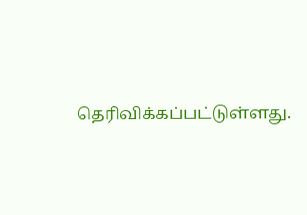தெரிவிக்கப்பட்டுள்ளது.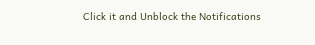Click it and Unblock the Notifications